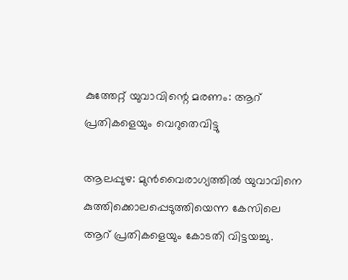കുത്തേറ്റ് യുവാവിന്റെ മരണം: ആറ് പ്രതികളെയും വെറുതെവിട്ടു

ആലപ്പുഴ: മുൻവൈരാഗ്യത്തിൽ യുവാവിനെ കുത്തിക്കൊലപ്പെടുത്തിയെന്ന കേസിലെ ആറ് പ്രതികളെയും കോടതി വിട്ടയച്ചു.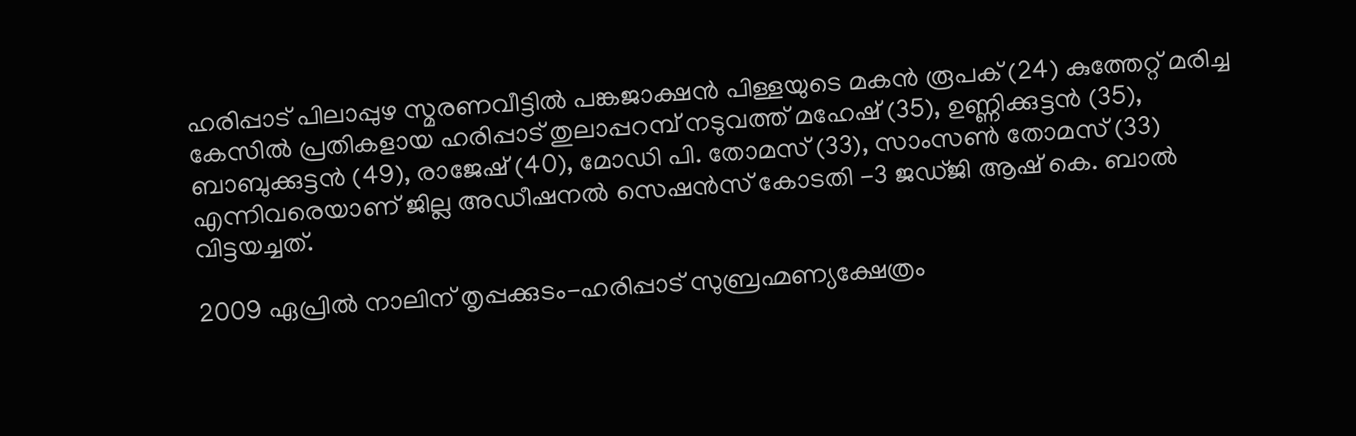ഹരിപ്പാട് പിലാപ്പുഴ സ്മരണവീട്ടിൽ പങ്കജാക്ഷൻ പിള്ളയുടെ മകൻ രൂപക് (24) കുത്തേറ്റ് മരിച്ച കേസിൽ പ്രതികളായ ഹരിപ്പാട് തുലാപ്പറമ്പ് നടുവത്ത് മഹേഷ് (35), ഉണ്ണിക്കുട്ടൻ (35), ബാബുക്കുട്ടൻ (49), രാജേഷ് (40), മോഡി പി. തോമസ് (33), സാംസൺ തോമസ് (33) എന്നിവരെയാണ് ജില്ല അഡീഷനൽ സെഷൻസ് കോടതി -3 ജഡ്ജി ആഷ് കെ. ബാൽ വിട്ടയച്ചത്.

2009 ഏപ്രിൽ നാലിന് തൃപ്പക്കുടം-ഹരിപ്പാട് സുബ്രഹ്മണ്യക്ഷേത്രം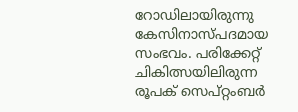റോഡിലായിരുന്നു കേസിനാസ്പദമായ സംഭവം. പരിക്കേറ്റ് ചികിത്സയിലിരുന്ന രൂപക് സെപ്റ്റംബർ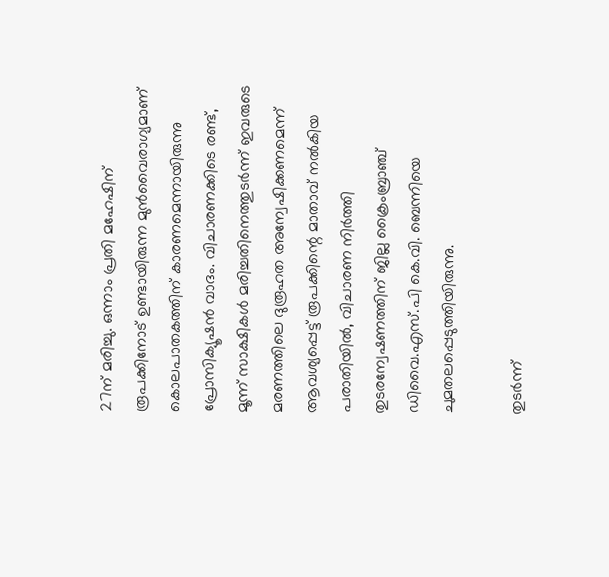27ന് മരിച്ചു. ഒന്നാം പ്രതി മഹേഷിന് രൂപക്കിനോട് ഉണ്ടായിരുന്ന മുൻവൈരാഗ്യമാണ് കൊലപാതകത്തിന് കാരണമെന്നായിരുന്നു പ്രോസിക്യൂഷൻ വാദം. വിചാരണക്കിടെ രണ്ട്, മൂന്ന് സാക്ഷികൾ മരിച്ചതിനെത്തുടർന്ന് ഇവരുടെ മരണത്തിലെ ദുരൂഹത അന്വേഷിക്കണമെന്ന് ആവശ്യപ്പെട്ട് രൂപക്കിന്റെ മാതാവ് നൽകിയ പരാതിയിൽ, വിചാരണ നിർത്തി തുടരന്വേഷണത്തിന് ജില്ല ക്രൈംബ്രാഞ്ച് ഡിവൈ.എസ്.പി കെ.വി. ബെന്നിയെ ചുമതലപ്പെടുത്തിയിരുന്നു.

തുടർന്ന്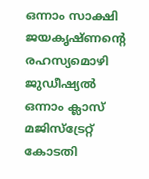ഒന്നാം സാക്ഷി ജയകൃഷ്ണന്റെ രഹസ്യമൊഴി ജുഡീഷ്യൽ ഒന്നാം ക്ലാസ് മജിസ്ട്രേറ്റ് കോടതി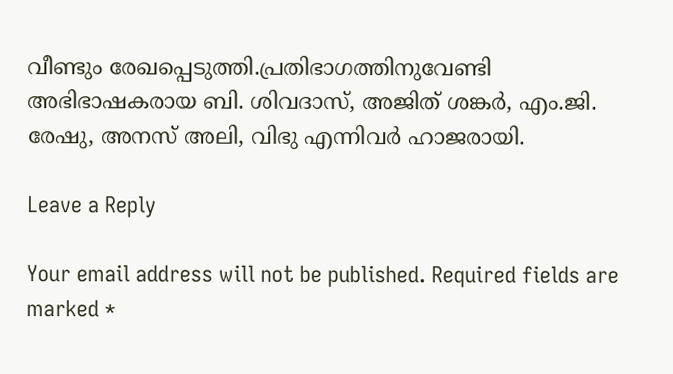വീണ്ടും രേഖപ്പെടുത്തി.പ്രതിഭാഗത്തിനുവേണ്ടി അഭിഭാഷകരായ ബി. ശിവദാസ്, അജിത് ശങ്കർ, എം.ജി. രേഷു, അനസ് അലി, വിഭു എന്നിവർ ഹാജരായി.

Leave a Reply

Your email address will not be published. Required fields are marked *